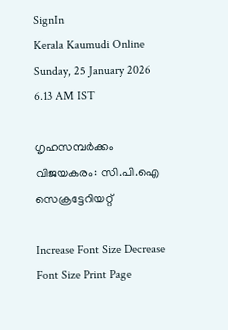SignIn
Kerala Kaumudi Online
Sunday, 25 January 2026 6.13 AM IST

ഗൃഹസമ്പർക്കം വിജയകരം: സി.പി.ഐ സെക്രട്ടേറിയറ്റ്

Increase Font Size Decrease Font Size Print Page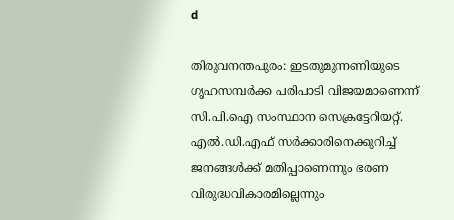d

തിരുവനന്തപുരം: ഇടതുമുന്നണിയുടെ ഗൃഹസമ്പർക്ക പരിപാടി വിജയമാണെന്ന് സി.പി.ഐ സംസ്ഥാന സെക്രട്ടേറിയറ്റ്. എൽ.ഡി.എഫ് സർക്കാരിനെക്കുറിച്ച് ജനങ്ങൾക്ക് മതിപ്പാണെന്നും ഭരണ വിരുദ്ധവികാരമില്ലെന്നും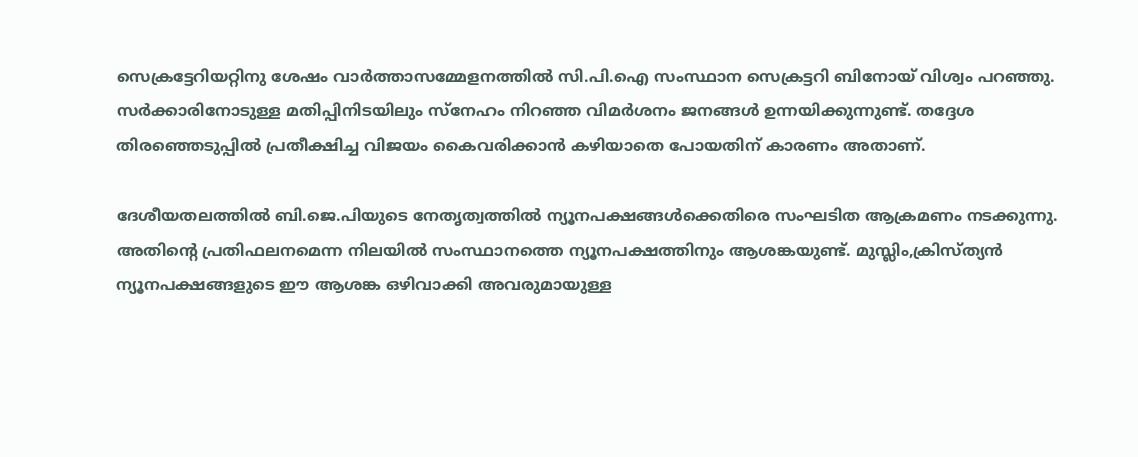സെക്രട്ടേറിയറ്റിനു ശേഷം വാർത്താസമ്മേളനത്തിൽ സി.പി.ഐ സംസ്ഥാന സെക്രട്ടറി ബിനോയ് വിശ്വം പറഞ്ഞു. സർക്കാരിനോടുള്ള മതിപ്പിനിടയിലും സ്‌നേഹം നിറഞ്ഞ വിമർശനം ജനങ്ങൾ ഉന്നയിക്കുന്നുണ്ട്. തദ്ദേശ തിരഞ്ഞെടുപ്പിൽ പ്രതീക്ഷിച്ച വിജയം കൈവരിക്കാൻ കഴിയാതെ പോയതിന് കാരണം അതാണ്.

ദേശീയതലത്തിൽ ബി.ജെ.പിയുടെ നേതൃത്വത്തിൽ ന്യൂനപക്ഷങ്ങൾക്കെതിരെ സംഘടിത ആക്രമണം നടക്കുന്നു. അതിന്റെ പ്രതിഫലനമെന്ന നിലയിൽ സംസ്ഥാനത്തെ ന്യൂനപക്ഷത്തിനും ആശങ്കയുണ്ട്. മുസ്ലിം,ക്രിസ്ത്യൻ ന്യൂനപക്ഷങ്ങളുടെ ഈ ആശങ്ക ഒഴിവാക്കി അവരുമായുള്ള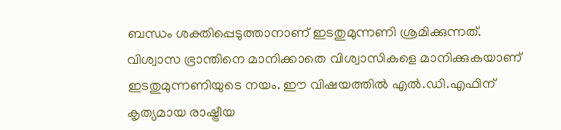ബന്ധം ശക്തിപ്പെടുത്താനാണ് ഇടതുമുന്നണി ശ്രമിക്കുന്നത്. വിശ്വാസ ഭ്രാന്തിനെ മാനിക്കാതെ വിശ്വാസികളെ മാനിക്കുകയാണ് ഇടതുമുന്നണിയുടെ നയം. ഈ വിഷയത്തിൽ എൽ.ഡി.എഫിന് കൃത്യമായ രാഷ്ട്രീയ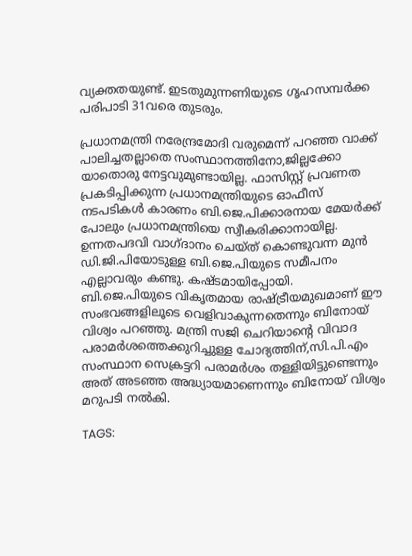വ്യക്തതയുണ്ട്. ഇടതുമുന്നണിയുടെ ഗൃഹസമ്പർക്ക പരിപാടി 31വരെ തുടരും.

പ്രധാനമന്ത്രി നരേന്ദ്രമോദി വരുമെന്ന് പറഞ്ഞ വാക്ക് പാലിച്ചതല്ലാതെ സംസ്ഥാനത്തിനോ,ജില്ലക്കോ യാതൊരു നേട്ടവുമുണ്ടായില്ല. ഫാസിസ്റ്റ് പ്രവണത പ്രകടിപ്പിക്കുന്ന പ്രധാനമന്ത്രിയുടെ ഓഫീസ് നടപടികൾ കാരണം ബി.ജെ.പിക്കാരനായ മേയർക്ക് പോലും പ്രധാനമന്ത്രിയെ സ്വീകരിക്കാനായില്ല. ഉന്നതപദവി വാഗ്ദാനം ചെയ്ത് കൊണ്ടുവന്ന മുൻ ഡി.ജി.പിയോടുള്ള ബി.ജെ.പിയുടെ സമീപനം എല്ലാവരും കണ്ടു. കഷ്ടമായിപ്പോയി. ബി.ജെ.പിയുടെ വികൃതമായ രാഷ്ട്രീയമുഖമാണ് ഈ സംഭവങ്ങളിലൂടെ വെളിവാകുന്നതെന്നും ബിനോയ് വിശ്വം പറഞ്ഞു. മന്ത്രി സജി ചെറിയാന്റെ വിവാദ പരാമർശത്തെക്കുറിച്ചുള്ള ചോദ്യത്തിന്,സി.പി.എം സംസ്ഥാന സെക്രട്ടറി പരാമർശം തള്ളിയിട്ടുണ്ടെന്നും അത് അടഞ്ഞ അദ്ധ്യായമാണെന്നും ബിനോയ് വിശ്വം മറുപടി നൽകി.

TAGS: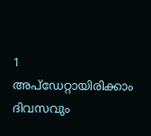1
അപ്ഡേറ്റായിരിക്കാം ദിവസവും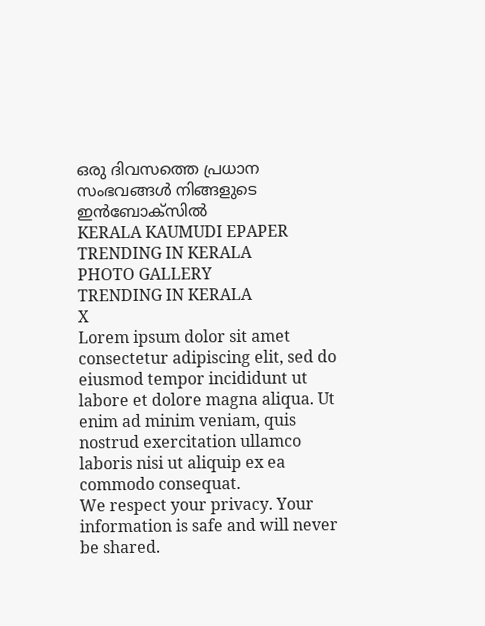ഒരു ദിവസത്തെ പ്രധാന സംഭവങ്ങൾ നിങ്ങളുടെ ഇൻബോക്സിൽ
KERALA KAUMUDI EPAPER
TRENDING IN KERALA
PHOTO GALLERY
TRENDING IN KERALA
X
Lorem ipsum dolor sit amet
consectetur adipiscing elit, sed do eiusmod tempor incididunt ut labore et dolore magna aliqua. Ut enim ad minim veniam, quis nostrud exercitation ullamco laboris nisi ut aliquip ex ea commodo consequat.
We respect your privacy. Your information is safe and will never be shared.